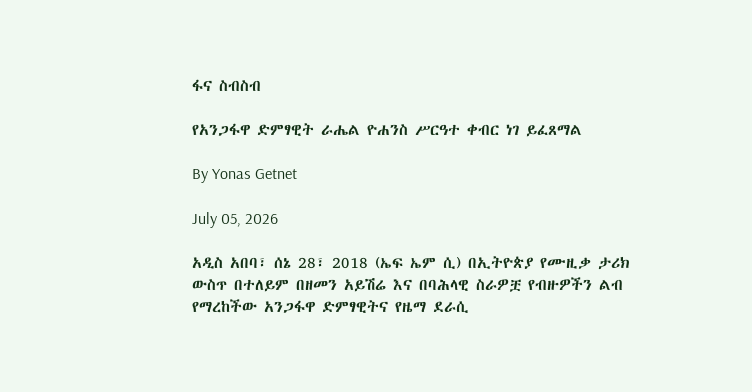ፋና ስብስብ

የአንጋፋዋ ድምፃዊት ራሔል ዮሐንስ ሥርዓተ ቀብር ነገ ይፈጸማል

By Yonas Getnet

July 05, 2026

አዲስ አበባ፣ ሰኔ 28፣ 2018 (ኤፍ ኤም ሲ) በኢትዮጵያ የሙዚቃ ታሪክ ውስጥ በተለይም በዘመን አይሽሬ እና በባሕላዊ ስራዎቿ የብዙዎችን ልብ የማረከችው አንጋፋዋ ድምፃዊትና የዜማ ደራሲ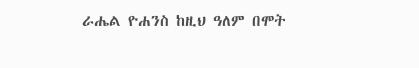ራሔል ዮሐንስ ከዚህ ዓለም በሞት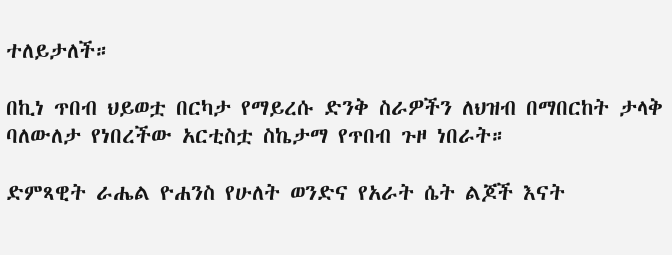ተለይታለች።

በኪነ ጥበብ ህይወቷ በርካታ የማይረሱ ድንቅ ስራዎችን ለህዝብ በማበርከት ታላቅ ባለውለታ የነበረችው አርቲስቷ ስኬታማ የጥበብ ጉዞ ነበራት።

ድምጻዊት ራሔል ዮሐንስ የሁለት ወንድና የአራት ሴት ልጆች እናት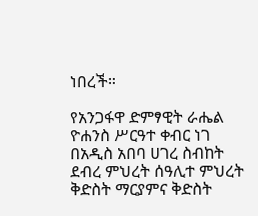ነበረች።

የአንጋፋዋ ድምፃዊት ራሔል ዮሐንስ ሥርዓተ ቀብር ነገ በአዲስ አበባ ሀገረ ስብከት ደብረ ምህረት ሰዓሊተ ምህረት ቅድስት ማርያምና ቅድስት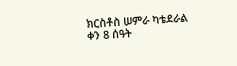ክርስቶስ ሠምራ ካቴደራል ቀን 8 ሰዓት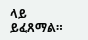ላይ ይፈጸማል።